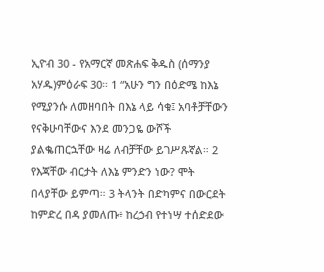ኢዮብ 30 - የአማርኛ መጽሐፍ ቅዱስ (ሰማንያ አሃዱ)ምዕራፍ 30። 1 “አሁን ግን በዕድሜ ከእኔ የሚያንሱ ለመዘባበት በእኔ ላይ ሳቁ፤ አባቶቻቸውን የናቅሁባቸውና እንደ መንጋዬ ውሾች ያልቈጠርኋቸው ዛሬ ለብቻቸው ይገሥጹኛል። 2 የእጃቸው ብርታት ለእኔ ምንድን ነው? ሞት በላያቸው ይምጣ። 3 ትላንት በድካምና በውርደት ከምድረ በዳ ያመለጡ፥ ከረኃብ የተነሣ ተሰድደው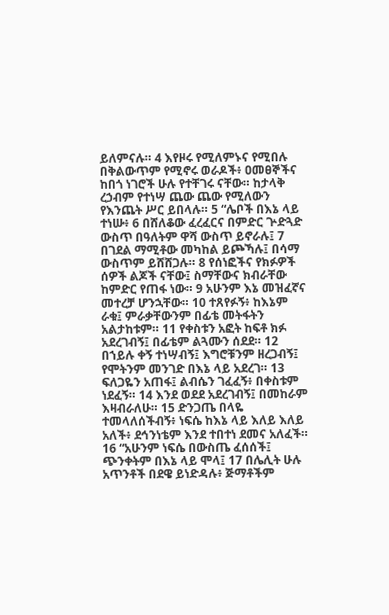ይለምናሉ። 4 እየዞሩ የሚለምኑና የሚበሉ በቅልውጥም የሚኖሩ ወራዶች፥ ዐመፀኞችና ከበጎ ነገሮች ሁሉ የተቸገሩ ናቸው። ከታላቅ ረኃብም የተነሣ ጨው ጨው የሚለውን የእንጨት ሥር ይበላሉ። 5 “ሌቦች በእኔ ላይ ተነሡ፥ 6 በሸለቆው ፈረፈርና በምድር ጕድጓድ ውስጥ በዓለትም ዋሻ ውስጥ ይኖራሉ፤ 7 በገደል ማሚቶው መካከል ይጮኻሉ፤ በሳማ ውስጥም ይሸሸጋሉ። 8 የሰነፎችና የክፉዎች ሰዎች ልጆች ናቸው፤ ስማቸውና ክብራቸው ከምድር የጠፋ ነው። 9 አሁንም እኔ መዝፈኛና መተረቻ ሆንኋቸው። 10 ተጸየፉኝ፥ ከእኔም ራቁ፤ ምራቃቸውንም በፊቴ መትፋትን አልታከቱም። 11 የቀስቱን አፎት ከፍቶ ክፉ አደረገብኝ፤ በፊቴም ልጓሙን ሰደደ። 12 በኀይሉ ቀኝ ተነሣብኝ፤ እግሮቹንም ዘረጋብኝ፤ የሞትንም መንገድ በእኔ ላይ አደረገ። 13 ፍለጋዬን አጠፋ፤ ልብሴን ገፈፈኝ፥ በቀስቱም ነደፈኝ። 14 እንደ ወደደ አደረገብኝ፤ በመከራም እዛብራለሁ። 15 ድንጋጤ በላዬ ተመላለሰችብኝ፥ ነፍሴ ከእኔ ላይ እለይ እለይ አለች፥ ደኅንነቴም እንደ ተበተነ ደመና አለፈች። 16 “አሁንም ነፍሴ በውስጤ ፈሰሰች፤ ጭንቀትም በእኔ ላይ ሞላ፤ 17 በሌሊት ሁሉ አጥንቶች በደዌ ይነድዳሉ፥ ጅማቶችም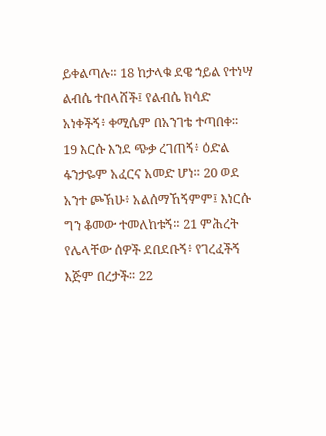ይቀልጣሉ። 18 ከታላቁ ደዌ ኀይል የተነሣ ልብሴ ተበላሸች፤ የልብሴ ክሳድ አነቀችኝ፥ ቀሚሴም በአንገቴ ተጣበቀ። 19 እርሱ እንደ ጭቃ ረገጠኝ፥ ዕድል ፋንታዬም አፈርና አመድ ሆነ። 20 ወደ አንተ ጮኽሁ፥ አልሰማኸኝምም፤ እነርሱ ግን ቆመው ተመለከቱኝ። 21 ምሕረት የሌላቸው ሰዎች ደበደቡኝ፥ የገረፈችኝ እጅም በረታች። 22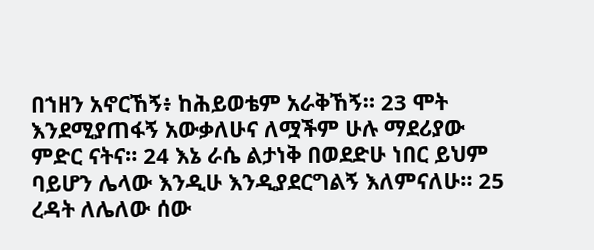በኀዘን አኖርኸኝ፥ ከሕይወቴም አራቅኸኝ። 23 ሞት እንደሚያጠፋኝ አውቃለሁና ለሟችም ሁሉ ማደሪያው ምድር ናትና። 24 እኔ ራሴ ልታነቅ በወደድሁ ነበር ይህም ባይሆን ሌላው እንዲሁ እንዲያደርግልኝ እለምናለሁ። 25 ረዳት ለሌለው ሰው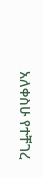አለቀስሁ የተቸገረ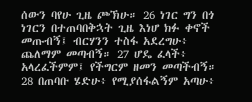ሰውን ባየሁ ጊዜ ጮኽሁ። 26 ነገር ግን በጎ ነገርን በተጠባበቅኋት ጊዜ እነሆ ክፉ ቀኖች መጡብኝ፤ ብርሃንን ተስፋ አደረግሁ፥ ጨለማም መጣብኝ። 27 ሆዴ ፈላች፥ አላረፈችምም፤ የችግርም ዘመን መጣችብኝ። 28 በጠባቡ ሄድሁ፥ የሚያሰፋልኝም አጣሁ፥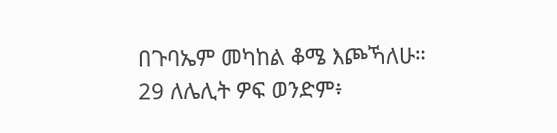በጉባኤም መካከል ቆሜ እጮኻለሁ። 29 ለሌሊት ዎፍ ወንድም፥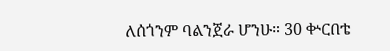ለሰጎንም ባልንጀራ ሆንሁ። 30 ቍርበቴ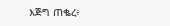እጅግ ጠቈረ፥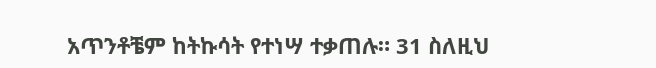አጥንቶቼም ከትኩሳት የተነሣ ተቃጠሉ። 31 ስለዚህ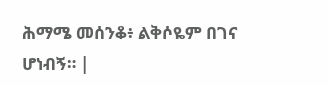ሕማሜ መሰንቆ፥ ልቅሶዬም በገና ሆነብኝ። |